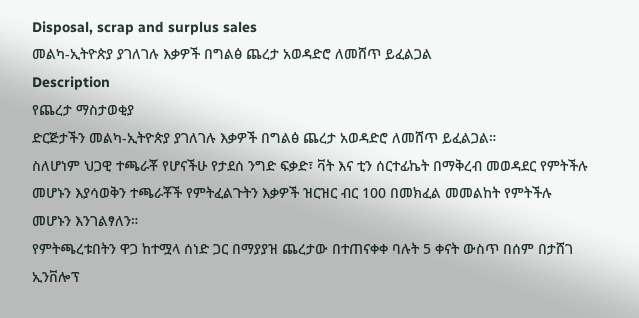Disposal, scrap and surplus sales
መልካ-ኢትዮጵያ ያገለገሉ እቃዎች በግልፅ ጨረታ አወዳድሮ ለመሸጥ ይፈልጋል
Description
የጨረታ ማስታወቂያ
ድርጅታችን መልካ-ኢትዮጵያ ያገለገሉ እቃዎች በግልፅ ጨረታ አወዳድሮ ለመሸጥ ይፈልጋል።
ስለሆነም ህጋዊ ተጫራቾ የሆናችሁ የታደሰ ንግድ ፍቃድ፣ ቫት እና ቲን ሰርተፊኬት በማቅረብ መወዳደር የምትችሉ መሆኑን እያሳወቅን ተጫራቾች የምትፈልጉትን እቃዎች ዝርዝር ብር 100 በመክፈል መመልከት የምትችሉ መሆኑን እንገልፃለን።
የምትጫረቱበትን ዋጋ ከተሟላ ሰነድ ጋር በማያያዝ ጨረታው በተጠናቀቀ ባሉት 5 ቀናት ውስጥ በሰም በታሸገ ኢንቨሎፕ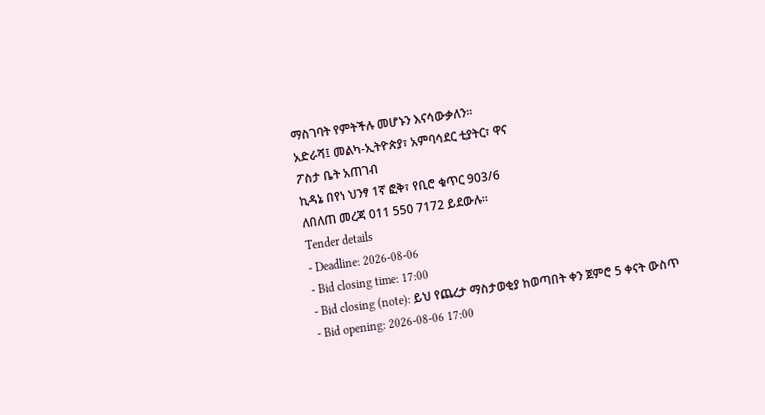ማስገባት የምትችሉ መሆኑን እናሳውቃለን።
አድራሻ፤ መልካ-ኢትዮጵያ፣ አምባሳደር ቲያትር፣ ዋና
ፖስታ ቤት አጠገብ
ኪዳኔ በየነ ህንፃ 1ኛ ፎቅ፣ የቢሮ ቁጥር 903/6
ለበለጠ መረጃ 011 550 7172 ይደውሉ።
Tender details
- Deadline: 2026-08-06
- Bid closing time: 17:00
- Bid closing (note): ይህ የጨረታ ማስታወቂያ ከወጣበት ቀን ጀምሮ 5 ቀናት ውስጥ
- Bid opening: 2026-08-06 17:00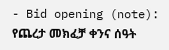- Bid opening (note): የጨረታ መክፈቻ ቀንና ሰዓት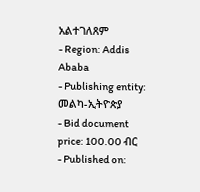አልተገለጸም
- Region: Addis Ababa
- Publishing entity: መልካ-ኢትዮጵያ
- Bid document price: 100.00 ብር
- Published on: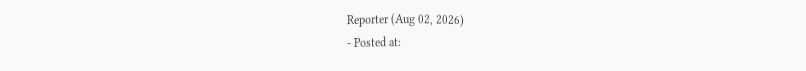Reporter (Aug 02, 2026)
- Posted at: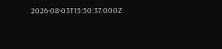2026-08-03T15:50:37.000Z